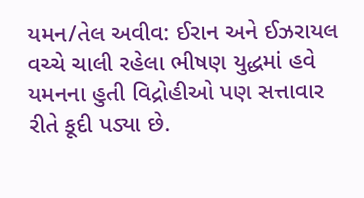યમન/તેલ અવીવ: ઈરાન અને ઈઝરાયલ વચ્ચે ચાલી રહેલા ભીષણ યુદ્ધમાં હવે યમનના હુતી વિદ્રોહીઓ પણ સત્તાવાર રીતે કૂદી પડ્યા છે.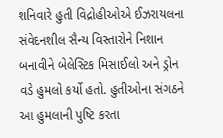શનિવારે હુતી વિદ્રોહીઓએ ઈઝરાયલના સંવેદનશીલ સૈન્ય વિસ્તારોને નિશાન બનાવીને બેલેસ્ટિક મિસાઈલો અને ડ્રોન વડે હુમલો કર્યો હતો. હુતીઓના સંગઠને આ હુમલાની પુષ્ટિ કરતા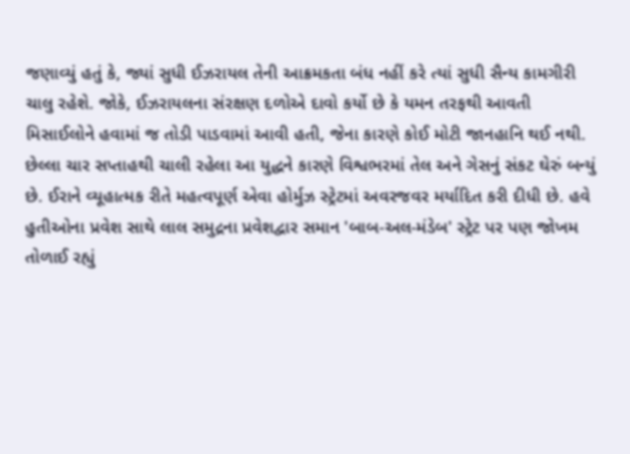જણાવ્યું હતું કે, જ્યાં સુધી ઈઝરાયલ તેની આક્રમકતા બંધ નહીં કરે ત્યાં સુધી સૈન્ય કામગીરી ચાલુ રહેશે. જોકે, ઈઝરાયલના સંરક્ષણ દળોએ દાવો કર્યો છે કે યમન તરફથી આવતી મિસાઈલોને હવામાં જ તોડી પાડવામાં આવી હતી, જેના કારણે કોઈ મોટી જાનહાનિ થઈ નથી.
છેલ્લા ચાર સપ્તાહથી ચાલી રહેલા આ યુદ્ધને કારણે વિશ્વભરમાં તેલ અને ગેસનું સંકટ ઘેરું બન્યું છે. ઈરાને વ્યૂહાત્મક રીતે મહત્વપૂર્ણ એવા હોર્મુઝ સ્ટ્રેટમાં અવરજવર મર્યાદિત કરી દીધી છે. હવે હુતીઓના પ્રવેશ સાથે લાલ સમુદ્રના પ્રવેશદ્વાર સમાન 'બાબ-અલ-મંડેબ' સ્ટ્રેટ પર પણ જોખમ તોળાઈ રહ્યું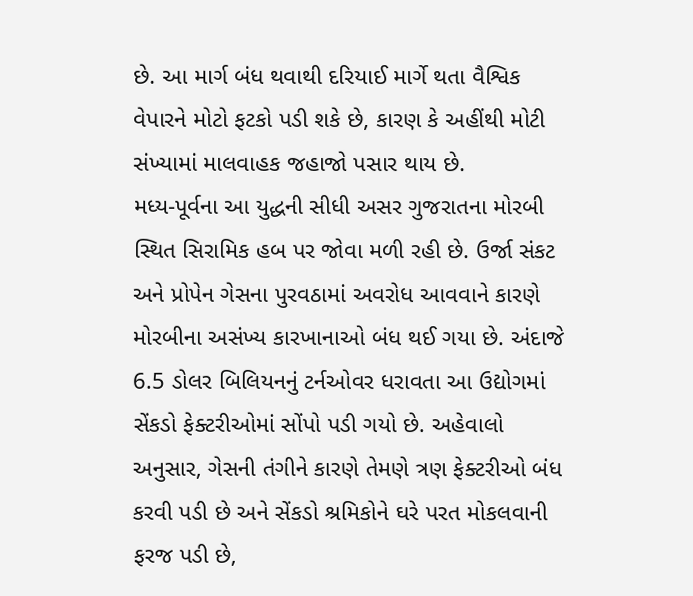છે. આ માર્ગ બંધ થવાથી દરિયાઈ માર્ગે થતા વૈશ્વિક વેપારને મોટો ફટકો પડી શકે છે, કારણ કે અહીંથી મોટી સંખ્યામાં માલવાહક જહાજો પસાર થાય છે.
મધ્ય-પૂર્વના આ યુદ્ધની સીધી અસર ગુજરાતના મોરબી સ્થિત સિરામિક હબ પર જોવા મળી રહી છે. ઉર્જા સંકટ અને પ્રોપેન ગેસના પુરવઠામાં અવરોધ આવવાને કારણે મોરબીના અસંખ્ય કારખાનાઓ બંધ થઈ ગયા છે. અંદાજે 6.5 ડોલર બિલિયનનું ટર્નઓવર ધરાવતા આ ઉદ્યોગમાં સેંકડો ફેક્ટરીઓમાં સોંપો પડી ગયો છે. અહેવાલો અનુસાર, ગેસની તંગીને કારણે તેમણે ત્રણ ફેક્ટરીઓ બંધ કરવી પડી છે અને સેંકડો શ્રમિકોને ઘરે પરત મોકલવાની ફરજ પડી છે,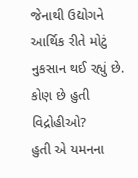જેનાથી ઉદ્યોગને આર્થિક રીતે મોટું નુકસાન થઈ રહ્યું છે.
કોણ છે હુતી વિદ્રોહીઓ?
હુતી એ યમનના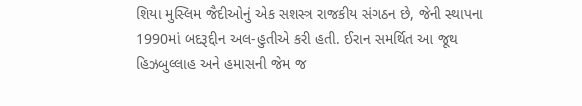શિયા મુસ્લિમ જૈદીઓનું એક સશસ્ત્ર રાજકીય સંગઠન છે, જેની સ્થાપના 1990માં બદરૂદ્દીન અલ-હુતીએ કરી હતી. ઈરાન સમર્થિત આ જૂથ હિઝબુલ્લાહ અને હમાસની જેમ જ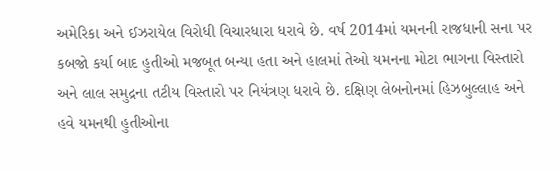અમેરિકા અને ઈઝરાયેલ વિરોધી વિચારધારા ધરાવે છે. વર્ષ 2014માં યમનની રાજધાની સના પર કબજો કર્યા બાદ હુતીઓ મજબૂત બન્યા હતા અને હાલમાં તેઓ યમનના મોટા ભાગના વિસ્તારો અને લાલ સમુદ્રના તટીય વિસ્તારો પર નિયંત્રણ ધરાવે છે. દક્ષિણ લેબનોનમાં હિઝબુલ્લાહ અને હવે યમનથી હુતીઓના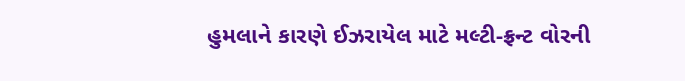હુમલાને કારણે ઈઝરાયેલ માટે મલ્ટી-ફ્રન્ટ વોરની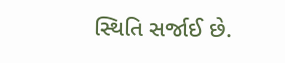સ્થિતિ સર્જાઈ છે.